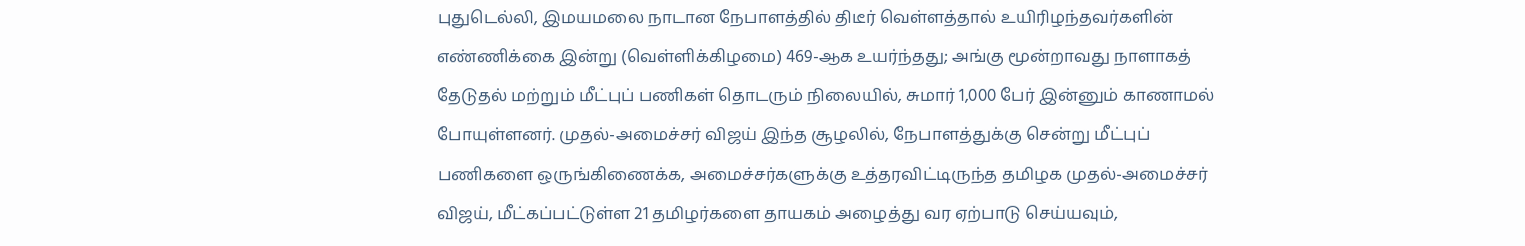புதுடெல்லி, இமயமலை நாடான நேபாளத்தில் திடீர் வெள்ளத்தால் உயிரிழந்தவர்களின் எண்ணிக்கை இன்று (வெள்ளிக்கிழமை) 469-ஆக உயர்ந்தது; அங்கு மூன்றாவது நாளாகத் தேடுதல் மற்றும் மீட்புப் பணிகள் தொடரும் நிலையில், சுமார் 1,000 பேர் இன்னும் காணாமல் போயுள்ளனர். முதல்-அமைச்சர் விஜய் இந்த சூழலில், நேபாளத்துக்கு சென்று மீட்புப் பணிகளை ஒருங்கிணைக்க, அமைச்சர்களுக்கு உத்தரவிட்டிருந்த தமிழக முதல்-அமைச்சர் விஜய், மீட்கப்பட்டுள்ள 21 தமிழர்களை தாயகம் அழைத்து வர ஏற்பாடு செய்யவும்,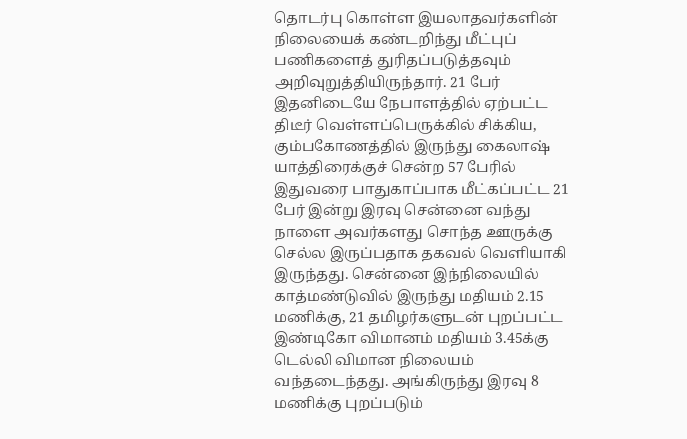தொடர்பு கொள்ள இயலாதவர்களின் நிலையைக் கண்டறிந்து மீட்புப் பணிகளைத் துரிதப்படுத்தவும் அறிவுறுத்தியிருந்தார். 21 பேர் இதனிடையே நேபாளத்தில் ஏற்பட்ட திடீர் வெள்ளப்பெருக்கில் சிக்கிய, கும்பகோணத்தில் இருந்து கைலாஷ் யாத்திரைக்குச் சென்ற 57 பேரில் இதுவரை பாதுகாப்பாக மீட்கப்பட்ட 21 பேர் இன்று இரவு சென்னை வந்து நாளை அவர்களது சொந்த ஊருக்கு செல்ல இருப்பதாக தகவல் வெளியாகி இருந்தது. சென்னை இந்நிலையில் காத்மண்டுவில் இருந்து மதியம் 2.15 மணிக்கு, 21 தமிழர்களுடன் புறப்பட்ட இண்டிகோ விமானம் மதியம் 3.45க்கு டெல்லி விமான நிலையம் வந்தடைந்தது. அங்கிருந்து இரவு 8 மணிக்கு புறப்படும்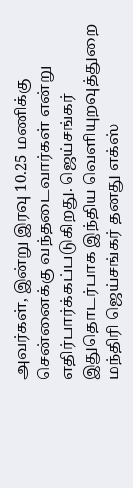அவர்கள், இன்று இரவு 10.25 மணிக்கு சென்னைக்கு வந்தடைவார்கள் என்று எதிர்பார்க்கப்படுகிறது. ஜெய்சங்கர் இதுதொடர்பாக இந்திய வெளியுறவுத்துறை மந்திரி ஜெய்சங்கர் தனது எக்ஸ்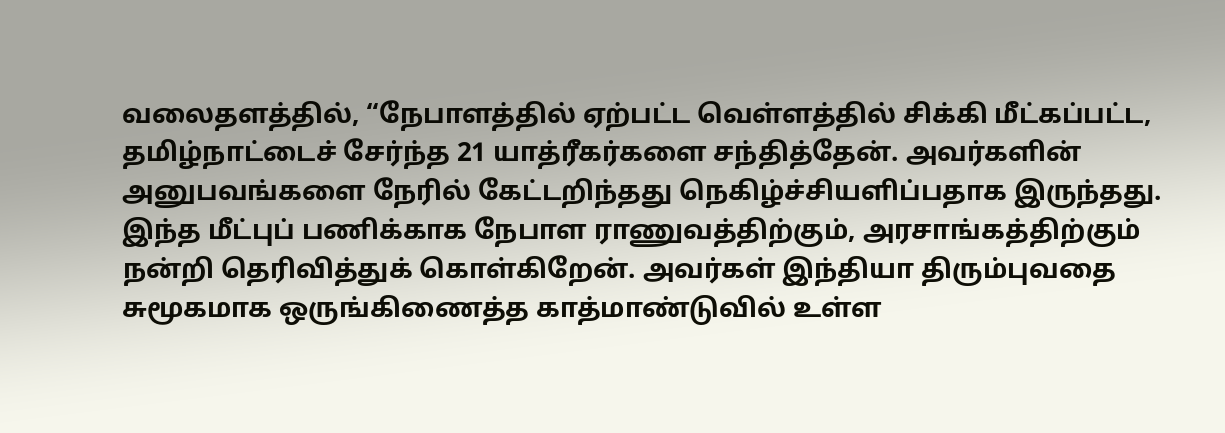வலைதளத்தில், “நேபாளத்தில் ஏற்பட்ட வெள்ளத்தில் சிக்கி மீட்கப்பட்ட, தமிழ்நாட்டைச் சேர்ந்த 21 யாத்ரீகர்களை சந்தித்தேன். அவர்களின் அனுபவங்களை நேரில் கேட்டறிந்தது நெகிழ்ச்சியளிப்பதாக இருந்தது. இந்த மீட்புப் பணிக்காக நேபாள ராணுவத்திற்கும், அரசாங்கத்திற்கும் நன்றி தெரிவித்துக் கொள்கிறேன். அவர்கள் இந்தியா திரும்புவதை சுமூகமாக ஒருங்கிணைத்த காத்மாண்டுவில் உள்ள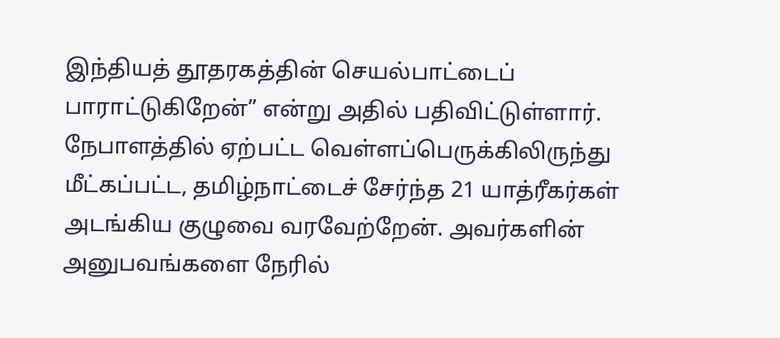இந்தியத் தூதரகத்தின் செயல்பாட்டைப் பாராட்டுகிறேன்” என்று அதில் பதிவிட்டுள்ளார். நேபாளத்தில் ஏற்பட்ட வெள்ளப்பெருக்கிலிருந்து மீட்கப்பட்ட, தமிழ்நாட்டைச் சேர்ந்த 21 யாத்ரீகர்கள் அடங்கிய குழுவை வரவேற்றேன். அவர்களின் அனுபவங்களை நேரில்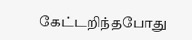கேட்டறிந்தபோது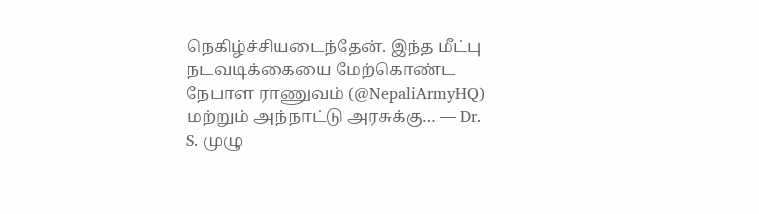நெகிழ்ச்சியடைந்தேன். இந்த மீட்பு நடவடிக்கையை மேற்கொண்ட நேபாள ராணுவம் (@NepaliArmyHQ) மற்றும் அந்நாட்டு அரசுக்கு… — Dr. S. முழு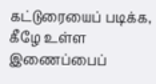கட்டுரையைப் படிக்க, கீழே உள்ள இணைப்பைப்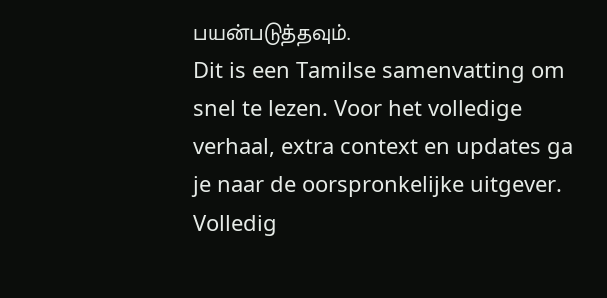பயன்படுத்தவும்.
Dit is een Tamilse samenvatting om snel te lezen. Voor het volledige verhaal, extra context en updates ga je naar de oorspronkelijke uitgever.
Volledig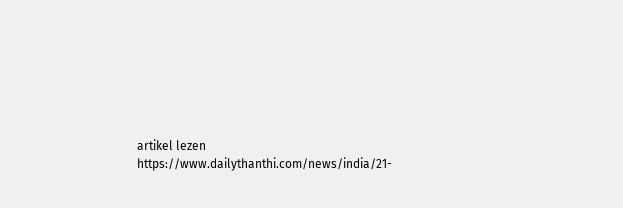artikel lezen
https://www.dailythanthi.com/news/india/21-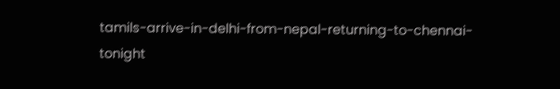tamils-arrive-in-delhi-from-nepal-returning-to-chennai-tonight